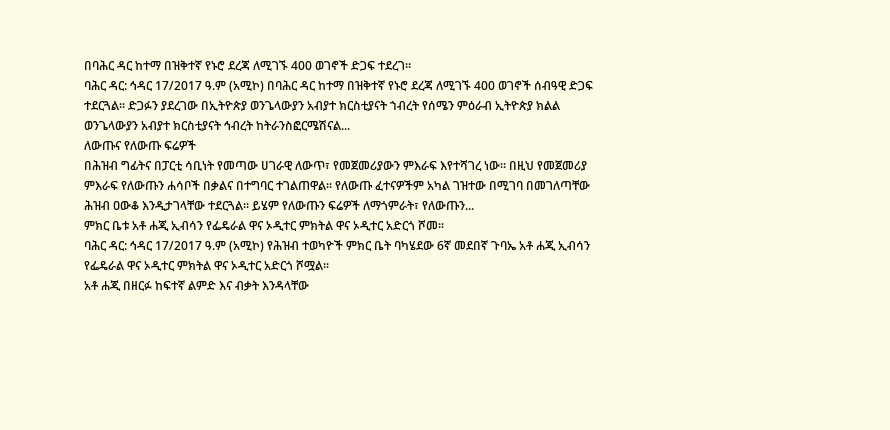በባሕር ዳር ከተማ በዝቅተኛ የኑሮ ደረጃ ለሚገኙ 400 ወገኖች ድጋፍ ተደረገ።
ባሕር ዳር: ኅዳር 17/2017 ዓ.ም (አሚኮ) በባሕር ዳር ከተማ በዝቅተኛ የኑሮ ደረጃ ለሚገኙ 400 ወገኖች ሰብዓዊ ድጋፍ ተደርጓል። ድጋፉን ያደረገው በኢትዮጵያ ወንጌላውያን አብያተ ክርስቲያናት ኀብረት የሰሜን ምዕራብ ኢትዮጵያ ክልል ወንጌላውያን አብያተ ክርስቲያናት ኅብረት ከትራንስፎርሜሽናል...
ለውጡና የለውጡ ፍሬዎች
በሕዝብ ግፊትና በፓርቲ ሳቢነት የመጣው ሀገራዊ ለውጥ፣ የመጀመሪያውን ምእራፍ እየተሻገረ ነው፡፡ በዚህ የመጀመሪያ ምእራፍ የለውጡን ሐሳቦች በቃልና በተግባር ተገልጠዋል፡፡ የለውጡ ፈተናዎችም አካል ገዝተው በሚገባ በመገለጣቸው ሕዝብ ዐውቆ እንዲታገላቸው ተደርጓል፡፡ ይሄም የለውጡን ፍሬዎች ለማጎምራት፣ የለውጡን...
ምክር ቤቱ አቶ ሐጂ ኢብሳን የፌዴራል ዋና ኦዲተር ምክትል ዋና ኦዲተር አድርጎ ሾመ፡፡
ባሕር ዳር: ኅዳር 17/2017 ዓ.ም (አሚኮ) የሕዝብ ተወካዮች ምክር ቤት ባካሄደው 6ኛ መደበኛ ጉባኤ አቶ ሐጂ ኢብሳን የፌዴራል ዋና ኦዲተር ምክትል ዋና ኦዲተር አድርጎ ሾሟል፡፡
አቶ ሐጂ በዘርፉ ከፍተኛ ልምድ እና ብቃት እንዳላቸው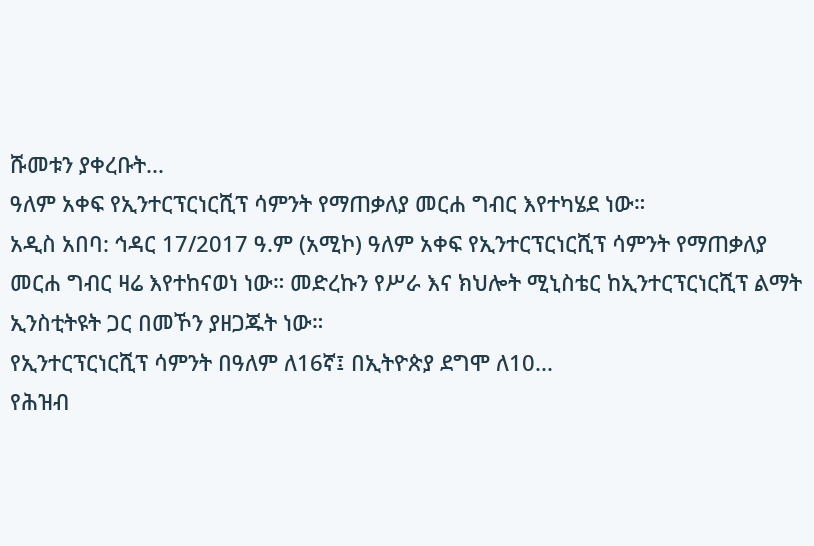ሹመቱን ያቀረቡት...
ዓለም አቀፍ የኢንተርፕርነርሺፕ ሳምንት የማጠቃለያ መርሐ ግብር እየተካሄደ ነው።
አዲስ አበባ: ኅዳር 17/2017 ዓ.ም (አሚኮ) ዓለም አቀፍ የኢንተርፕርነርሺፕ ሳምንት የማጠቃለያ መርሐ ግብር ዛሬ እየተከናወነ ነው። መድረኩን የሥራ እና ክህሎት ሚኒስቴር ከኢንተርፕርነርሺፕ ልማት ኢንስቲትዩት ጋር በመኾን ያዘጋጁት ነው።
የኢንተርፕርነርሺፕ ሳምንት በዓለም ለ16ኛ፤ በኢትዮጵያ ደግሞ ለ10...
የሕዝብ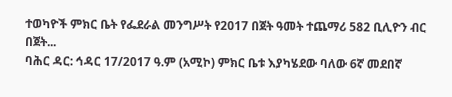ተወካዮች ምክር ቤት የፌደራል መንግሥት የ2017 በጀት ዓመት ተጨማሪ 582 ቢሊዮን ብር በጀት...
ባሕር ዳር: ኅዳር 17/2017 ዓ.ም (አሚኮ) ምክር ቤቱ እያካሄደው ባለው 6ኛ መደበኛ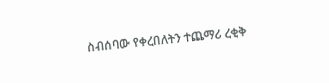ስብሰባው የቀረበለትን ተጨማሪ ረቂቅ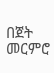በጀት መርምሮ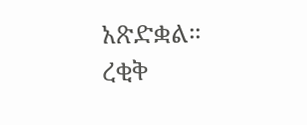አጽድቋል።
ረቂቅ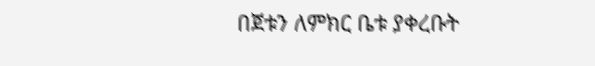በጀቱን ለምክር ቤቱ ያቀረቡት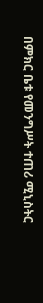በምክር ቤቱ የመንግሥት ተጠሪ ሚኒስትር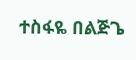ተስፋዬ በልጅጌ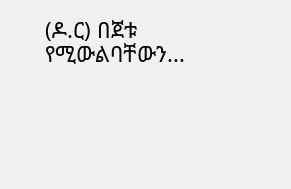(ዶ.ር) በጀቱ የሚውልባቸውን...